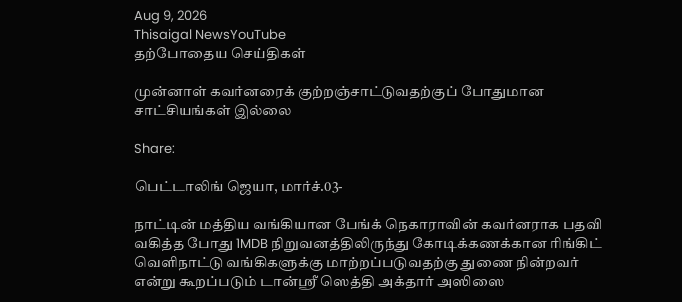Aug 9, 2026
Thisaigal NewsYouTube
தற்போதைய செய்திகள்

முன்னாள் கவர்னரைக் குற்றஞ்சாட்டுவதற்குப் போதுமான சாட்சியங்கள் இல்லை

Share:

பெட்டாலிங் ஜெயா, மார்ச்.03-

நாட்டின் மத்திய வங்கியான பேங்க் நெகாராவின் கவர்னராக பதவி வகித்த போது 1MDB நிறுவனத்திலிருந்து கோடிக்கணக்கான ரிங்கிட் வெளிநாட்டு வங்கிகளுக்கு மாற்றப்படுவதற்கு துணை நின்றவர் என்று கூறப்படும் டான்ஶ்ரீ ஸெத்தி அக்தார் அஸிஸை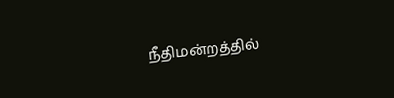நீதிமன்றத்தில்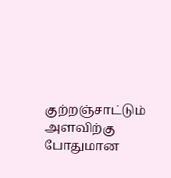குற்றஞ்சாட்டும் அளவிற்கு போதுமான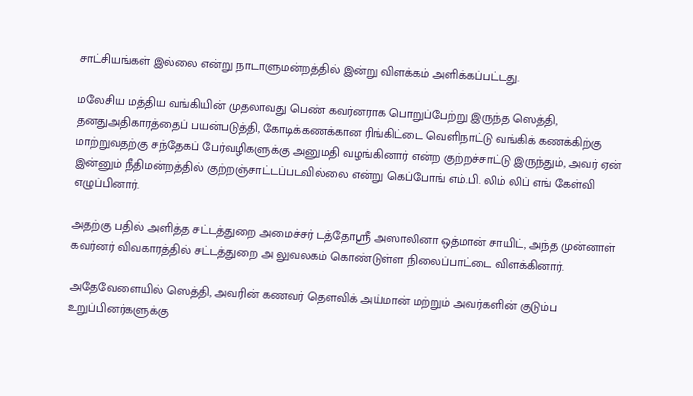சாட்சியங்கள் இல்லை என்று நாடாளுமன்றத்தில் இன்று விளக்கம் அளிக்கப்பட்டது.

மலேசிய மத்திய வங்கியின் முதலாவது பெண் கவர்னராக பொறுப்பேற்று இருந்த ஸெத்தி, தனதுஅதிகாரத்தைப் பயன்படுத்தி, கோடிக்கணக்கான ரிங்கிட்டை வெளிநாட்டு வங்கிக் கணக்கிற்கு மாற்றுவதற்கு சந்தேகப் பேர்வழிகளுக்கு அனுமதி வழங்கினார் என்ற குற்றச்சாட்டு இருந்தும், அவர் ஏன் இன்னும் நீதிமன்றத்தில் குற்றஞ்சாட்டப்படவில்லை என்று கெப்போங் எம்.பி. லிம் லிப் எங் கேள்வி எழுப்பினார்.

அதற்கு பதில் அளித்த சட்டத்துறை அமைச்சர் டத்தோஶ்ரீ அஸாலினா ஒத்மான் சாயிட், அந்த முன்னாள் கவர்னர் விவகாரத்தில் சட்டத்துறை அ லுவலகம் கொண்டுள்ள நிலைப்பாட்டை விளக்கினார்.

அதேவேளையில் ஸெத்தி, அவரின் கணவர் தௌவிக் அய்மான் மற்றும் அவர்களின் குடும்ப உறுப்பினர்களுக்கு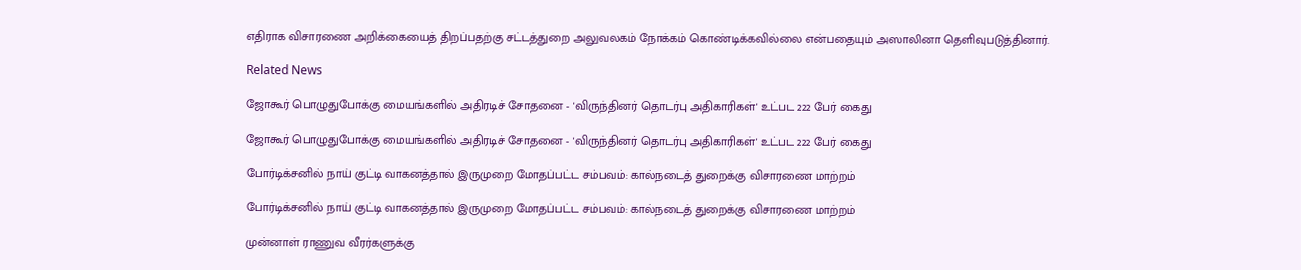எதிராக விசாரணை அறிக்கையைத் திறப்பதற்கு சட்டத்துறை அலுவலகம் நோக்கம் கொண்டிக்கவில்லை என்பதையும் அஸாலினா தெளிவுபடுத்தினார்.

Related News

ஜோகூர் பொழுதுபோக்கு மையங்களில் அதிரடிச் சோதனை - 'விருந்தினர் தொடர்பு அதிகாரிகள்' உட்பட 222 பேர் கைது

ஜோகூர் பொழுதுபோக்கு மையங்களில் அதிரடிச் சோதனை - 'விருந்தினர் தொடர்பு அதிகாரிகள்' உட்பட 222 பேர் கைது

போர்டிக்சனில் நாய் குட்டி வாகனத்தால் இருமுறை மோதப்பட்ட சம்பவம்: கால்நடைத் துறைக்கு விசாரணை மாற்றம்

போர்டிக்சனில் நாய் குட்டி வாகனத்தால் இருமுறை மோதப்பட்ட சம்பவம்: கால்நடைத் துறைக்கு விசாரணை மாற்றம்

முன்னாள் ராணுவ வீரர்களுக்கு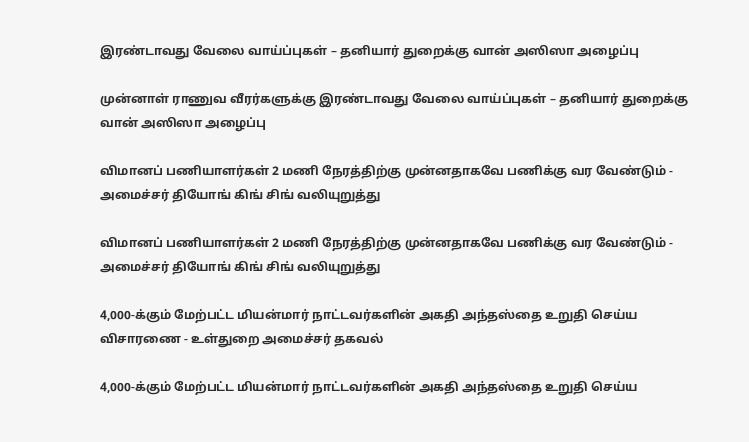இரண்டாவது வேலை வாய்ப்புகள் – தனியார் துறைக்கு வான் அஸிஸா அழைப்பு

முன்னாள் ராணுவ வீரர்களுக்கு இரண்டாவது வேலை வாய்ப்புகள் – தனியார் துறைக்கு வான் அஸிஸா அழைப்பு

விமானப் பணியாளர்கள் 2 மணி நேரத்திற்கு முன்னதாகவே பணிக்கு வர வேண்டும் - அமைச்சர் தியோங் கிங் சிங் வலியுறுத்து

விமானப் பணியாளர்கள் 2 மணி நேரத்திற்கு முன்னதாகவே பணிக்கு வர வேண்டும் - அமைச்சர் தியோங் கிங் சிங் வலியுறுத்து

4,000-க்கும் மேற்பட்ட மியன்மார் நாட்டவர்களின் அகதி அந்தஸ்தை உறுதி செய்ய விசாரணை - உள்துறை அமைச்சர் தகவல்

4,000-க்கும் மேற்பட்ட மியன்மார் நாட்டவர்களின் அகதி அந்தஸ்தை உறுதி செய்ய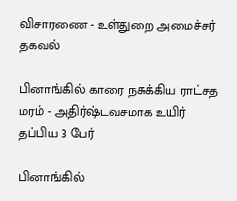விசாரணை - உள்துறை அமைச்சர் தகவல்

பினாங்கில் காரை நசுக்கிய ராட்சத மரம் - அதிர்ஷ்டவசமாக உயிர் தப்பிய 3 பேர்

பினாங்கில்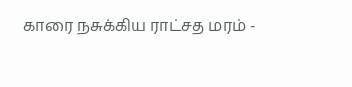காரை நசுக்கிய ராட்சத மரம் -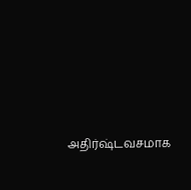அதிர்ஷ்டவசமாக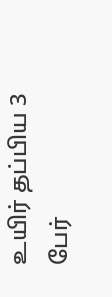உயிர் தப்பிய 3 பேர்